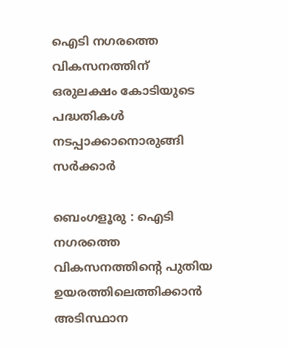ഐടി നഗരത്തെ വികസനത്തിന് ഒരുലക്ഷം കോടിയുടെ പദ്ധതികൾ നടപ്പാക്കാനൊരുങ്ങി സർക്കാർ

ബെംഗളൂരു : ഐടി നഗരത്തെ വികസനത്തിന്റെ പുതിയ ഉയരത്തിലെത്തിക്കാൻ അടിസ്ഥാന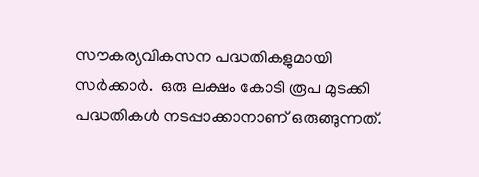സൗകര്യവികസന പദ്ധതികളുമായി സർക്കാർ.  ഒരു ലക്ഷം കോടി രൂപ മുടക്കി പദ്ധതികൾ നടപ്പാക്കാനാണ് ഒരുങ്ങുന്നത്.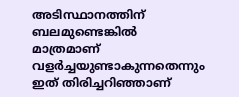അടിസ്ഥാനത്തിന് ബലമുണ്ടെങ്കിൽ മാത്രമാണ് വളർച്ചയുണ്ടാകുന്നതെന്നും ഇത് തിരിച്ചറിഞ്ഞാണ്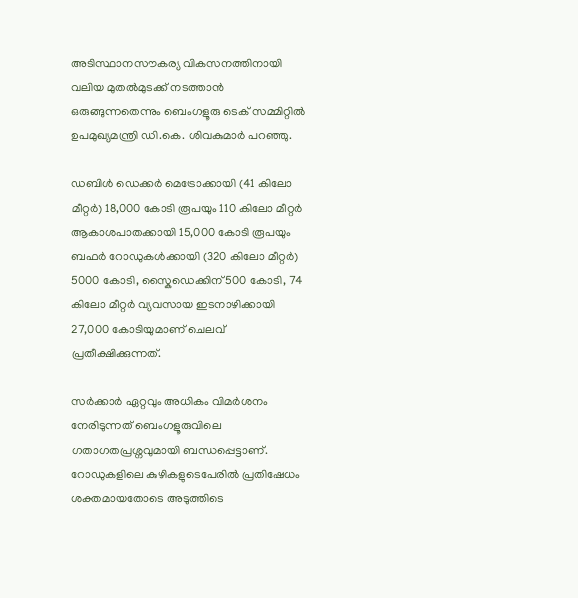അടിസ്ഥാനസൗകര്യ വികസനത്തിനായി വലിയ മുതൽമുടക്ക് നടത്താൻ ഒരുങ്ങുന്നതെന്നും ബെംഗളൂരു ടെക് സമ്മിറ്റിൽ ഉപമുഖ്യമന്ത്രി ഡി.കെ. ശിവകുമാർ പറഞ്ഞു.

ഡബിൾ ഡെക്കർ മെട്രോക്കായി (41 കിലോ മീറ്റർ) 18,000 കോടി രൂപയും 110 കിലോ മീറ്റർ ആകാശപാതക്കായി 15,000 കോടി രൂപയും ബഫർ റോഡുകൾക്കായി (320 കിലോ മീറ്റർ) 5000 കോടി, സ്കൈഡെക്കിന് 500 കോടി, 74 കിലോ മീറ്റർ വ്യവസായ ഇടനാഴിക്കായി 27,000 കോടിയുമാണ് ചെലവ് പ്രതീക്ഷിക്കുന്നത്.

സർക്കാർ ഏറ്റവും അധികം വിമർശനം നേരിടുന്നത് ബെംഗളൂരുവിലെ ഗതാഗതപ്രശ്നവുമായി ബന്ധപ്പെട്ടാണ്. റോഡുകളിലെ കുഴികളുടെപേരിൽ പ്രതിഷേധം ശക്തമായതോടെ അടുത്തിടെ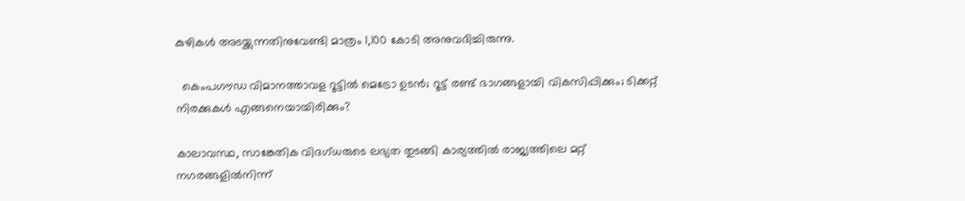കുഴികൾ അടയ്ക്കുന്നതിനുവേണ്ടി മാത്രം 1,100 കോടി അനുവദിച്ചിരുന്നു.

  കെംപഗൗഡ വിമാനത്താവള റൂട്ടിൽ മെട്രോ ഉടൻ; റൂട്ട് രണ്ട് ഭാഗങ്ങളായി വികസിപ്പിക്കും; ടിക്കറ്റ് നിരക്കുകൾ എങ്ങനെയായിരിക്കും?

കാലാവസ്ഥ, സാങ്കേതിക വിദഗ്ധരുടെ ലഭ്യത തുടങ്ങി കാര്യത്തിൽ രാജ്യത്തിലെ മറ്റ് നഗരങ്ങളിൽനിന്ന്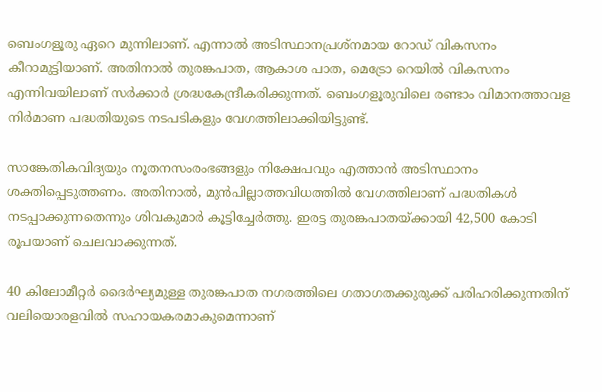ബെംഗളൂരു ഏറെ മുന്നിലാണ്. എന്നാൽ അടിസ്ഥാനപ്രശ്നമായ റോഡ് വികസനം കീറാമുട്ടിയാണ്. അതിനാൽ തുരങ്കപാത, ആകാശ പാത, മെട്രോ റെയിൽ വികസനം എന്നിവയിലാണ് സർക്കാർ ശ്രദ്ധകേന്ദ്രീകരിക്കുന്നത്. ബെംഗളൂരുവിലെ രണ്ടാം വിമാനത്താവള നിർമാണ പദ്ധതിയുടെ നടപടികളും വേഗത്തിലാക്കിയിട്ടുണ്ട്.

സാങ്കേതികവിദ്യയും നൂതനസംരംഭങ്ങളും നിക്ഷേപവും എത്താൻ അടിസ്ഥാനം ശക്തിപ്പെടുത്തണം. അതിനാൽ, മുൻപില്ലാത്തവിധത്തിൽ വേഗത്തിലാണ് പദ്ധതികൾ നടപ്പാക്കുന്നതെന്നും ശിവകുമാർ കൂട്ടിച്ചേർത്തു. ഇരട്ട തുരങ്കപാതയ്ക്കായി 42,500 കോടി രൂപയാണ് ചെലവാക്കുന്നത്.

40 കിലോമീറ്റർ ദൈർഘ്യമുള്ള തുരങ്കപാത നഗരത്തിലെ ഗതാഗതക്കുരുക്ക് പരിഹരിക്കുന്നതിന് വലിയൊരളവിൽ സഹായകരമാകുമെന്നാണ്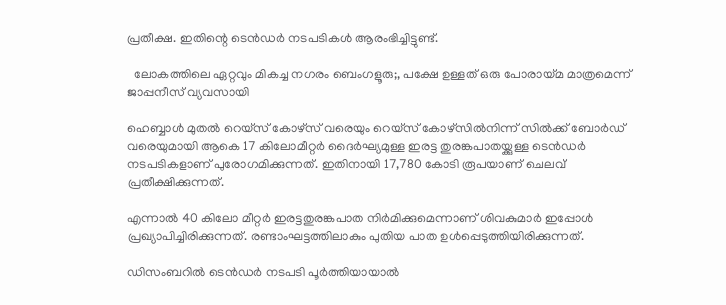പ്രതീക്ഷ. ഇതിന്റെ ടെൻഡർ നടപടികൾ ആരംഭിച്ചിട്ടുണ്ട്.

  ലോകത്തിലെ ഏറ്റവും മികച്ച നഗരം ബെംഗളൂരു;, പക്ഷേ ഉള്ളത് ഒരു പോരായ്മ മാത്രമെന്ന് ജാപ്പനീസ് വ്യവസായി

ഹെബ്ബാൾ മുതൽ റെയ്‌സ് കോഴ്‌സ് വരെയും റെയ്‌സ് കോഴ്‌സിൽനിന്ന് സിൽക്ക് ബോർഡ് വരെയുമായി ആകെ 17 കിലോമീറ്റർ ദൈർഘ്യമുള്ള ഇരട്ട തുരങ്കപാതയ്ക്കുള്ള ടെൻഡർ നടപടികളാണ് പുരോഗമിക്കുന്നത്. ഇതിനായി 17,780 കോടി രൂപയാണ് ചെലവ് പ്രതീക്ഷിക്കുന്നത്.

എന്നാൽ 40 കിലോ മീറ്റർ ഇരട്ടതുരങ്കപാത നിർമിക്കുമെന്നാണ് ശിവകുമാർ ഇപ്പോൾ പ്രഖ്യാപിച്ചിരിക്കുന്നത്. രണ്ടാംഘട്ടത്തിലാകും പുതിയ പാത ഉൾപ്പെടുത്തിയിരിക്കുന്നത്.

ഡിസംബറിൽ ടെൻഡർ നടപടി പൂർത്തിയായാൽ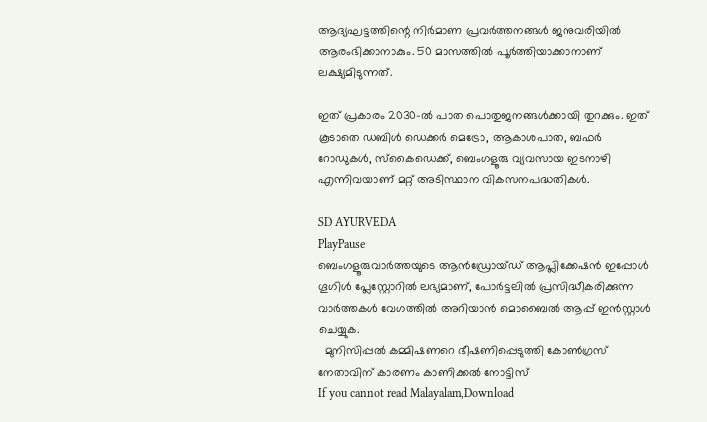ആദ്യഘട്ടത്തിന്റെ നിർമാണ പ്രവർത്തനങ്ങൾ ജനുവരിയിൽ ആരംഭിക്കാനാകും. 50 മാസത്തിൽ പൂർത്തിയാക്കാനാണ് ലക്ഷ്യമിടുന്നത്.

ഇത് പ്രകാരം 2030-ൽ പാത പൊതുജനങ്ങൾക്കായി തുറക്കും. ഇത് കൂടാതെ ഡബിൾ ഡെക്കർ മെട്രോ, ആകാശപാത, ബഫർ റോഡുകൾ, സ്കൈഡെക്ക്, ബെംഗളൂരു വ്യവസായ ഇടനാഴി എന്നിവയാണ് മറ്റ് അടിസ്ഥാന വികസനപദ്ധതികൾ.

SD AYURVEDA
PlayPause
ബെംഗളൂരുവാർത്തയുടെ ആൻഡ്രോയ്ഡ് ആപ്ലിക്കേഷൻ ഇപ്പോൾ ഗൂഗിൾ പ്ലേസ്റ്റോറിൽ ലഭ്യമാണ്, പോർട്ടലിൽ പ്രസിദ്ധീകരിക്കുന്ന വാർത്തകൾ വേഗത്തിൽ അറിയാൻ മൊബൈൽ ആപ്പ് ഇൻസ്റ്റാൾ ചെയ്യുക.
  മുനിസിപ്പല്‍ കമ്മിഷണറെ ഭീഷണിപ്പെടുത്തി കോണ്‍ഗ്രസ് നേതാവിന് കാരണം കാണിക്കല്‍ നോട്ടിസ്
If you cannot read Malayalam,Download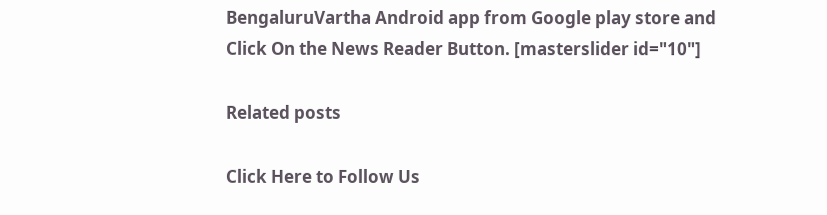BengaluruVartha Android app from Google play store and Click On the News Reader Button. [masterslider id="10"]

Related posts

Click Here to Follow Us